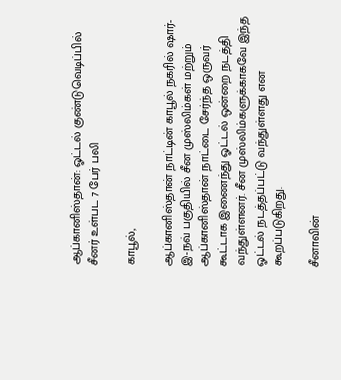ஆப்கானிஸ்தான்: ஓட்டல் குண்டுவெடிப்பில் சீனர் உள்பட 7 பேர் பலி

காபூல்,

ஆப்கானிஸ்தான் நாட்டின் காபூல் நகரில் ஷார்-இ-நவ் பகுதியில் சீன முஸ்லிம்கள் மற்றும் ஆப்கானிஸ்தான் நாட்டை சேர்ந்த ஒருவர் கூட்டாக இணைந்து ஓட்டல் ஒன்றை நடத்தி வந்துள்ளனர். சீன முஸ்லிம்களுக்காகவே இந்த ஓட்டல் நடத்தப்பட்டு வந்துள்ளது என கூறப்படுகிறது.

சீனாவின்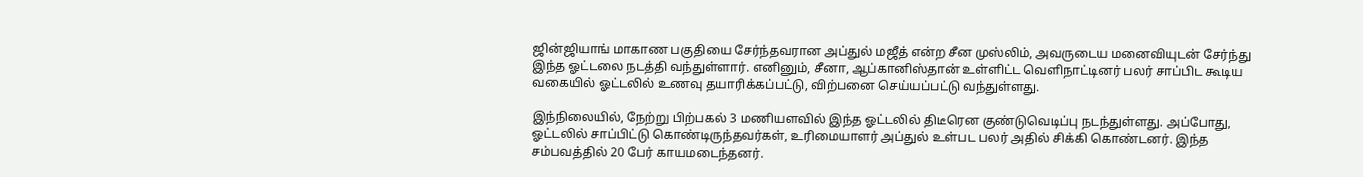ஜின்ஜியாங் மாகாண பகுதியை சேர்ந்தவரான அப்துல் மஜீத் என்ற சீன முஸ்லிம், அவருடைய மனைவியுடன் சேர்ந்து இந்த ஓட்டலை நடத்தி வந்துள்ளார். எனினும், சீனா, ஆப்கானிஸ்தான் உள்ளிட்ட வெளிநாட்டினர் பலர் சாப்பிட கூடிய வகையில் ஓட்டலில் உணவு தயாரிக்கப்பட்டு, விற்பனை செய்யப்பட்டு வந்துள்ளது.

இந்நிலையில், நேற்று பிற்பகல் 3 மணியளவில் இந்த ஓட்டலில் திடீரென குண்டுவெடிப்பு நடந்துள்ளது. அப்போது, ஓட்டலில் சாப்பிட்டு கொண்டிருந்தவர்கள், உரிமையாளர் அப்துல் உள்பட பலர் அதில் சிக்கி கொண்டனர். இந்த சம்பவத்தில் 20 பேர் காயமடைந்தனர்.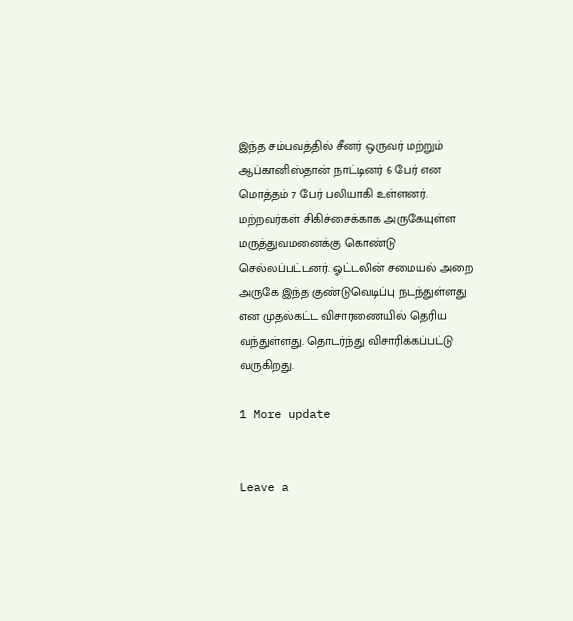இந்த சம்பவத்தில் சீனர் ஒருவர் மற்றும் ஆப்கானிஸ்தான் நாட்டினர் 6 பேர் என மொத்தம் 7 பேர் பலியாகி உள்ளனர். மற்றவர்கள் சிகிச்சைக்காக அருகேயுள்ள மருத்துவமனைக்கு கொண்டு செல்லப்பட்டனர். ஓட்டலின் சமையல் அறை அருகே இந்த குண்டுவெடிப்பு நடந்துள்ளது என முதல்கட்ட விசாரணையில் தெரிய வந்துள்ளது. தொடர்ந்து விசாரிக்கப்பட்டு வருகிறது.

1 More update


Leave a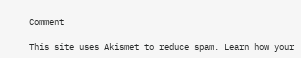Comment

This site uses Akismet to reduce spam. Learn how your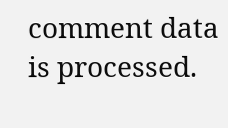comment data is processed.